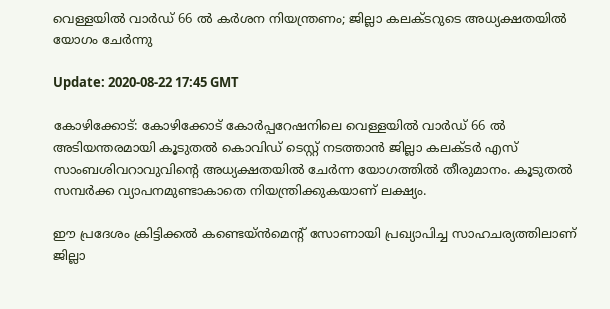വെള്ളയില്‍ വാര്‍ഡ് 66 ല്‍ കര്‍ശന നിയന്ത്രണം; ജില്ലാ കലക്ടറുടെ അധ്യക്ഷതയില്‍ യോഗം ചേര്‍ന്നു

Update: 2020-08-22 17:45 GMT

കോഴിക്കോട്: കോഴിക്കോട് കോര്‍പ്പറേഷനിലെ വെള്ളയില്‍ വാര്‍ഡ് 66 ല്‍ അടിയന്തരമായി കൂടുതല്‍ കൊവിഡ് ടെസ്റ്റ് നടത്താന്‍ ജില്ലാ കലക്ടര്‍ എസ് സാംബശിവറാവുവിന്റെ അധ്യക്ഷതയില്‍ ചേര്‍ന്ന യോഗത്തില്‍ തീരുമാനം. കൂടുതല്‍ സമ്പര്‍ക്ക വ്യാപനമുണ്ടാകാതെ നിയന്ത്രിക്കുകയാണ് ലക്ഷ്യം.

ഈ പ്രദേശം ക്രിട്ടിക്കല്‍ കണ്ടെയ്ന്‍മെന്റ് സോണായി പ്രഖ്യാപിച്ച സാഹചര്യത്തിലാണ് ജില്ലാ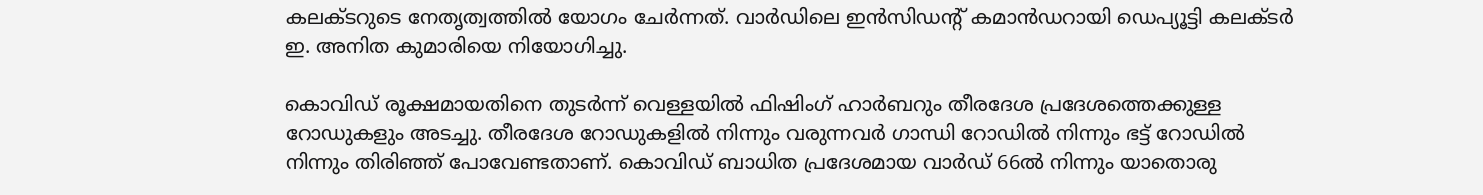കലക്ടറുടെ നേതൃത്വത്തില്‍ യോഗം ചേര്‍ന്നത്. വാര്‍ഡിലെ ഇന്‍സിഡന്റ് കമാന്‍ഡറായി ഡെപ്യൂട്ടി കലക്ടര്‍ ഇ. അനിത കുമാരിയെ നിയോഗിച്ചു.

കൊവിഡ് രൂക്ഷമായതിനെ തുടര്‍ന്ന് വെള്ളയില്‍ ഫിഷിംഗ് ഹാര്‍ബറും തീരദേശ പ്രദേശത്തെക്കുള്ള റോഡുകളും അടച്ചു. തീരദേശ റോഡുകളില്‍ നിന്നും വരുന്നവര്‍ ഗാന്ധി റോഡില്‍ നിന്നും ഭട്ട് റോഡില്‍ നിന്നും തിരിഞ്ഞ് പോവേണ്ടതാണ്. കൊവിഡ് ബാധിത പ്രദേശമായ വാര്‍ഡ് 66ല്‍ നിന്നും യാതൊരു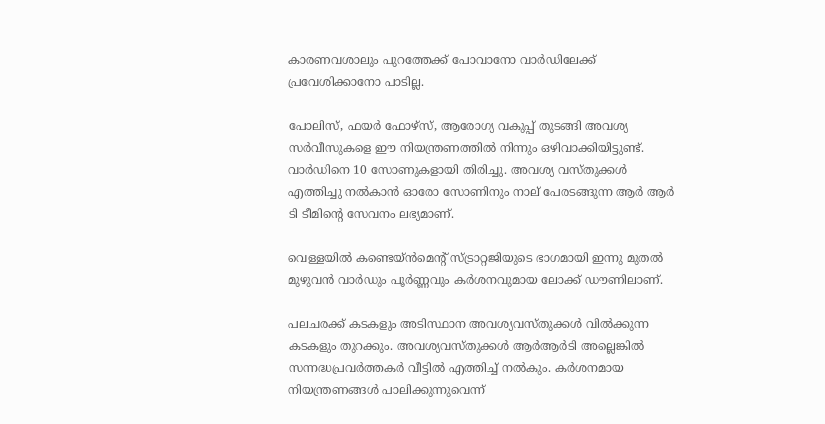കാരണവശാലും പുറത്തേക്ക് പോവാനോ വാര്‍ഡിലേക്ക് പ്രവേശിക്കാനോ പാടില്ല.

പോലിസ്, ഫയര്‍ ഫോഴ്‌സ്, ആരോഗ്യ വകുപ്പ് തുടങ്ങി അവശ്യ സര്‍വീസുകളെ ഈ നിയന്ത്രണത്തില്‍ നിന്നും ഒഴിവാക്കിയിട്ടുണ്ട്. വാര്‍ഡിനെ 10 സോണുകളായി തിരിച്ചു. അവശ്യ വസ്തുക്കള്‍ എത്തിച്ചു നല്‍കാന്‍ ഓരോ സോണിനും നാല് പേരടങ്ങുന്ന ആര്‍ ആര്‍ ടി ടീമിന്റെ സേവനം ലഭ്യമാണ്.

വെള്ളയില്‍ കണ്ടെയ്ന്‍മെന്റ് സ്ട്രാറ്റജിയുടെ ഭാഗമായി ഇന്നു മുതല്‍ മുഴുവന്‍ വാര്‍ഡും പൂര്‍ണ്ണവും കര്‍ശനവുമായ ലോക്ക് ഡൗണിലാണ്.

പലചരക്ക് കടകളും അടിസ്ഥാന അവശ്യവസ്തുക്കള്‍ വില്‍ക്കുന്ന കടകളും തുറക്കും. അവശ്യവസ്തുക്കള്‍ ആര്‍ആര്‍ടി അല്ലെങ്കില്‍ സന്നദ്ധപ്രവര്‍ത്തകര്‍ വീട്ടില്‍ എത്തിച്ച് നല്‍കും. കര്‍ശനമായ നിയന്ത്രണങ്ങള്‍ പാലിക്കുന്നുവെന്ന്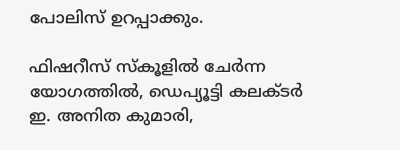പോലിസ് ഉറപ്പാക്കും.

ഫിഷറീസ് സ്‌കൂളില്‍ ചേര്‍ന്ന യോഗത്തില്‍, ഡെപ്യൂട്ടി കലക്ടര്‍ ഇ. അനിത കുമാരി,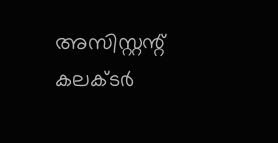അസിസ്റ്റന്റ് കലക്ടര്‍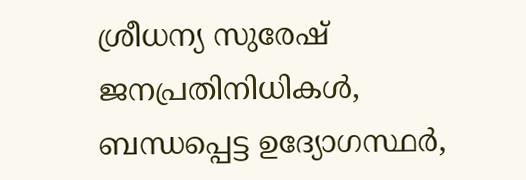ശ്രീധന്യ സുരേഷ് ജനപ്രതിനിധികള്‍, ബന്ധപ്പെട്ട ഉദ്യോഗസ്ഥര്‍,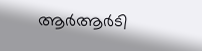ആര്‍ആര്‍ടി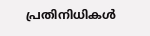പ്രതിനിധികള്‍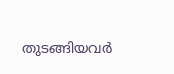തുടങ്ങിയവര്‍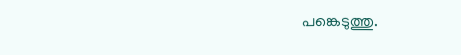പങ്കെടുത്തു.